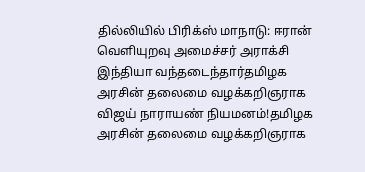தில்லியில் பிரிக்ஸ் மாநாடு: ஈரான் வெளியுறவு அமைச்சர் அராக்சி இந்தியா வந்தடைந்தார்தமிழக அரசின் தலைமை வழக்கறிஞராக விஜய் நாராயண் நியமனம்!தமிழக அரசின் தலைமை வழக்கறிஞராக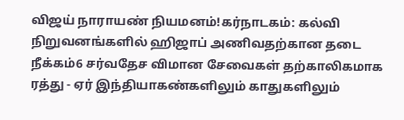விஜய் நாராயண் நியமனம்!கர்நாடகம்: கல்வி நிறுவனங்களில் ஹிஜாப் அணிவதற்கான தடை நீக்கம்6 சர்வதேச விமான சேவைகள் தற்காலிகமாக ரத்து - ஏர் இந்தியாகண்களிலும் காதுகளிலும்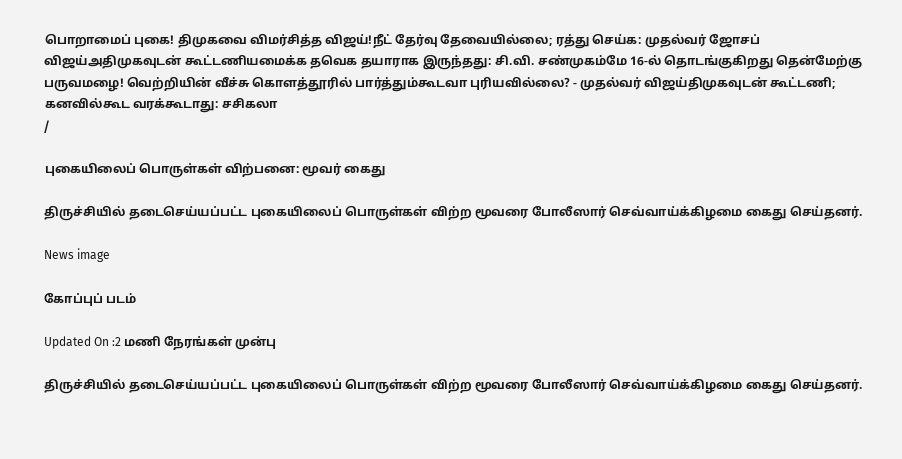பொறாமைப் புகை! திமுகவை விமர்சித்த விஜய்!நீட் தேர்வு தேவையில்லை; ரத்து செய்க: முதல்வர் ஜோசப் விஜய்அதிமுகவுடன் கூட்டணியமைக்க தவெக தயாராக இருந்தது: சி.வி. சண்முகம்மே 16-ல் தொடங்குகிறது தென்மேற்கு பருவமழை! வெற்றியின் வீச்சு கொளத்தூரில் பார்த்தும்கூடவா புரியவில்லை? - முதல்வர் விஜய்திமுகவுடன் கூட்டணி; கனவில்கூட வரக்கூடாது: சசிகலா
/

புகையிலைப் பொருள்கள் விற்பனை: மூவர் கைது

திருச்சியில் தடைசெய்யப்பட்ட புகையிலைப் பொருள்கள் விற்ற மூவரை போலீஸார் செவ்வாய்க்கிழமை கைது செய்தனர்.

News image

கோப்புப் படம்

Updated On :2 மணி நேரங்கள் முன்பு

திருச்சியில் தடைசெய்யப்பட்ட புகையிலைப் பொருள்கள் விற்ற மூவரை போலீஸார் செவ்வாய்க்கிழமை கைது செய்தனர்.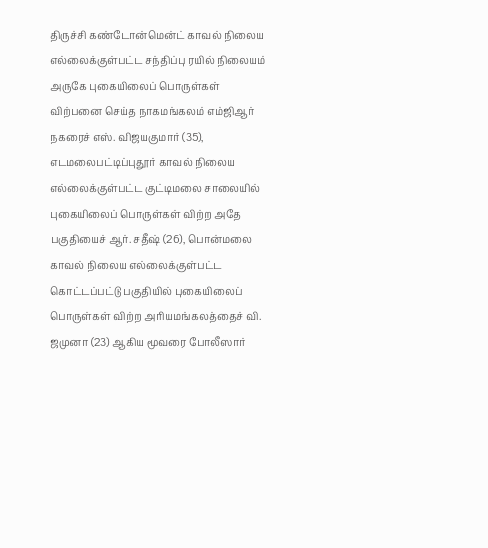திருச்சி கண்டோன்மென்ட் காவல் நிலைய எல்லைக்குள்பட்ட சந்திப்பு ரயில் நிலையம் அருகே புகையிலைப் பொருள்கள் விற்பனை செய்த நாகமங்கலம் எம்ஜிஆர் நகரைச் எஸ். விஜயகுமார் (35), எடமலைபட்டிப்புதூர் காவல் நிலைய எல்லைக்குள்பட்ட குட்டிமலை சாலையில் புகையிலைப் பொருள்கள் விற்ற அதே பகுதியைச் ஆர். சதீஷ் (26), பொன்மலை காவல் நிலைய எல்லைக்குள்பட்ட கொட்டப்பட்டு பகுதியில் புகையிலைப் பொருள்கள் விற்ற அரியமங்கலத்தைச் வி. ஜமுனா (23) ஆகிய மூவரை போலீஸார்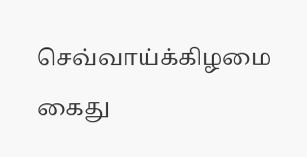செவ்வாய்க்கிழமை கைது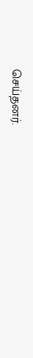செய்தனர்.